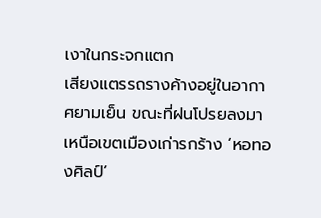เงาในกระจกแตก
เสียงแตรรถรางค้างอยู่ในอากาศยามเย็น ขณะที่ฝนโปรยลงมาเหนือเขตเมืองเก่ารกร้าง ‘หอทองศิลป์’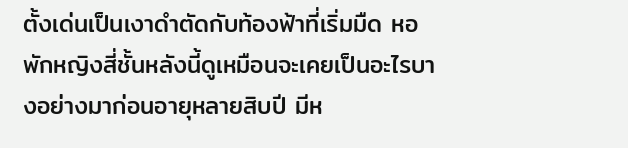ตั้งเด่นเป็นเงาดำตัดกับท้องฟ้าที่เริ่มมืด หอพักหญิงสี่ชั้นหลังนี้ดูเหมือนจะเคยเป็นอะไรบางอย่างมาก่อนอายุหลายสิบปี มีห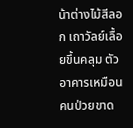น้าต่างไม้สีลอก เถาวัลย์เลื้อยขึ้นคลุม ตัวอาคารเหมือนคนป่วยขาด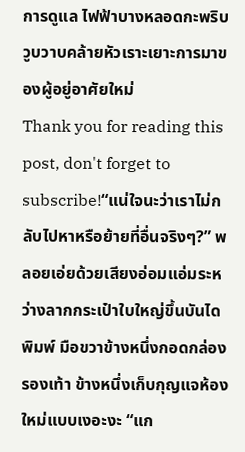การดูแล ไฟฟ้าบางหลอดกะพริบวูบวาบคล้ายหัวเราะเยาะการมาของผู้อยู่อาศัยใหม่
Thank you for reading this post, don't forget to subscribe!“แน่ใจนะว่าเราไม่กลับไปหาหรือย้ายที่อื่นจริงๆ?” พลอยเอ่ยด้วยเสียงอ่อมแอ่มระหว่างลากกระเป๋าใบใหญ่ขึ้นบันได พิมพ์ มือขวาข้างหนึ่งกอดกล่องรองเท้า ข้างหนึ่งเก็บกุญแจห้องใหม่แบบเงอะงะ “แก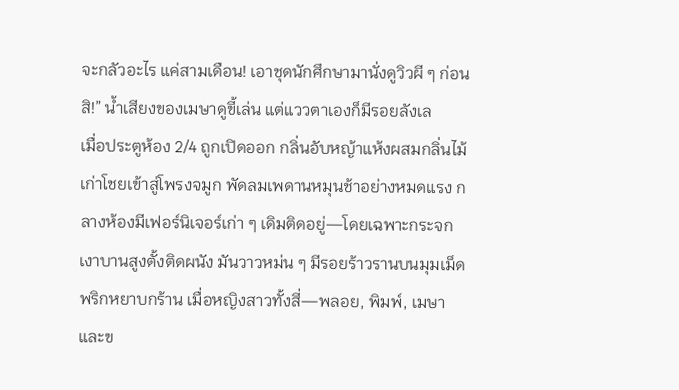จะกลัวอะไร แค่สามเดือน! เอาชุดนักศึกษามานั่งดูวิวผี ๆ ก่อนสิ!” น้ำเสียงของเมษาดูขี้เล่น แต่แววตาเองก็มีรอยลังเล
เมื่อประตูห้อง 2/4 ถูกเปิดออก กลิ่นอับหญ้าแห้งผสมกลิ่นไม้เก่าโชยเข้าสู่โพรงจมูก พัดลมเพดานหมุนช้าอย่างหมดแรง กลางห้องมีเฟอร์นิเจอร์เก่า ๆ เดิมติดอยู่—โดยเฉพาะกระจกเงาบานสูงตั้งติดผนัง มันวาวหม่น ๆ มีรอยร้าวรานบนมุมเม็ดพริกหยาบกร้าน เมื่อหญิงสาวทั้งสี่—พลอย, พิมพ์, เมษา และข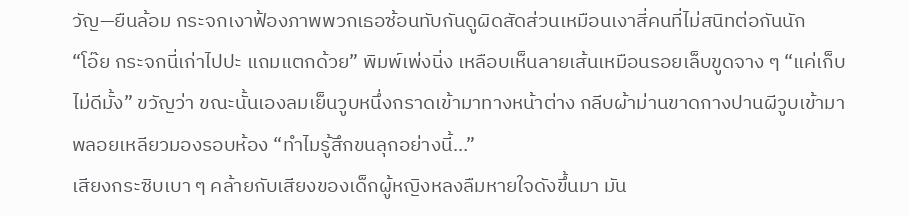วัญ—ยืนล้อม กระจกเงาฟ้องภาพพวกเธอซ้อนทับกันดูผิดสัดส่วนเหมือนเงาสี่คนที่ไม่สนิทต่อกันนัก
“โอ๊ย กระจกนี่เก่าไปปะ แถมแตกด้วย” พิมพ์เพ่งนิ่ง เหลือบเห็นลายเส้นเหมือนรอยเล็บขูดจาง ๆ “แค่เก็บไม่ดีมั้ง” ขวัญว่า ขณะนั้นเองลมเย็นวูบหนึ่งกราดเข้ามาทางหน้าต่าง กลีบผ้าม่านขาดกางปานผีวูบเข้ามา พลอยเหลียวมองรอบห้อง “ทำไมรู้สึกขนลุกอย่างนี้…”
เสียงกระซิบเบา ๆ คล้ายกับเสียงของเด็กผู้หญิงหลงลืมหายใจดังขึ้นมา มัน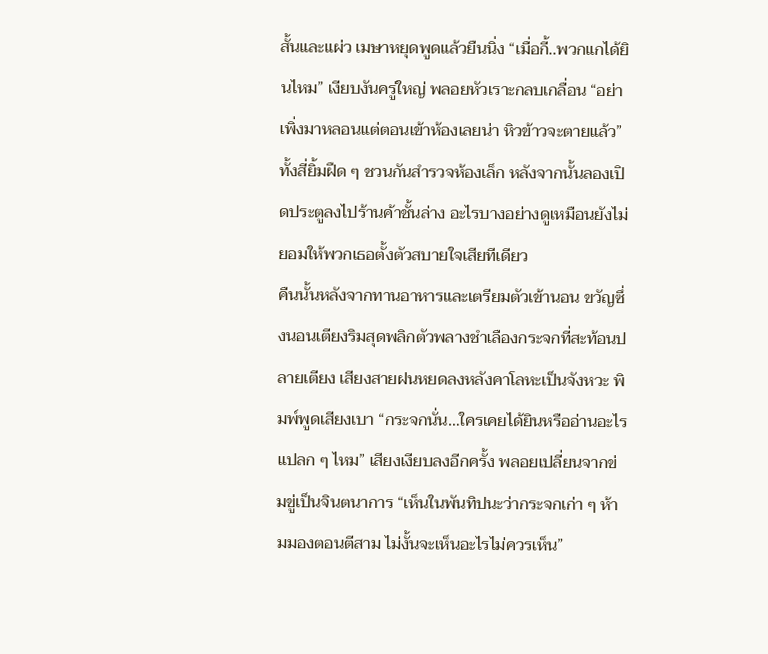สั้นและแผ่ว เมษาหยุดพูดแล้วยืนนิ่ง “เมื่อกี้..พวกแกได้ยินไหม” เงียบงันครู่ใหญ่ พลอยหัวเราะกลบเกลื่อน “อย่าเพิ่งมาหลอนแต่ตอนเข้าห้องเลยน่า หิวข้าวจะตายแล้ว” ทั้งสี่ยิ้มฝืด ๆ ชวนกันสำรวจห้องเล็ก หลังจากนั้นลองเปิดประตูลงไปร้านค้าชั้นล่าง อะไรบางอย่างดูเหมือนยังไม่ยอมให้พวกเธอตั้งตัวสบายใจเสียทีเดียว
คืนนั้นหลังจากทานอาหารและเตรียมตัวเข้านอน ขวัญซึ่งนอนเตียงริมสุดพลิกตัวพลางชำเลืองกระจกที่สะท้อนปลายเตียง เสียงสายฝนหยดลงหลังคาโลหะเป็นจังหวะ พิมพ์พูดเสียงเบา “กระจกนั่น…ใครเคยได้ยินหรืออ่านอะไรแปลก ๆ ไหม” เสียงเงียบลงอีกครั้ง พลอยเปลี่ยนจากข่มขู่เป็นจินตนาการ “เห็นในพันทิปนะว่ากระจกเก่า ๆ ห้ามมองตอนตีสาม ไม่งั้นจะเห็นอะไรไม่ควรเห็น”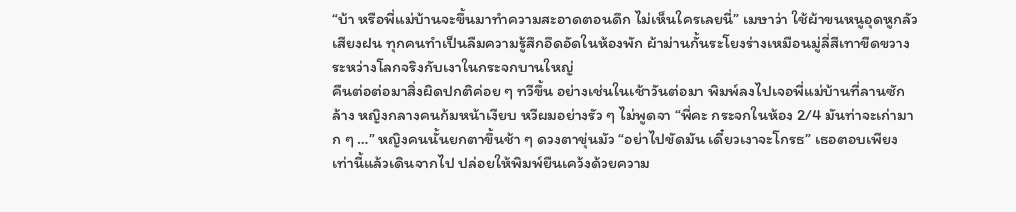“บ้า หรือพี่แม่บ้านจะขึ้นมาทำความสะอาดตอนดึก ไม่เห็นใครเลยนี่” เมษาว่า ใช้ผ้าขนหนูอุดหูกลัวเสียงฝน ทุกคนทำเป็นลืมความรู้สึกอึดอัดในห้องพัก ผ้าม่านกั้นระโยงร่างเหมือนมู่ลี่สีเทาขีดขวางระหว่างโลกจริงกับเงาในกระจกบานใหญ่
คืนต่อต่อมาสิ่งผิดปกติค่อย ๆ ทวีขึ้น อย่างเช่นในเช้าวันต่อมา พิมพ์ลงไปเจอพี่แม่บ้านที่ลานซักล้าง หญิงกลางคนก้มหน้าเงียบ หวีผมอย่างรัว ๆ ไม่พูดจา “พี่คะ กระจกในห้อง 2/4 มันท่าจะเก่ามาก ๆ …” หญิงคนนั้นยกตาขึ้นช้า ๆ ดวงตาขุ่นมัว “อย่าไปขัดมัน เดี๋ยวเงาจะโกรธ” เธอตอบเพียงเท่านี้แล้วเดินจากไป ปล่อยให้พิมพ์ยืนเคว้งด้วยความ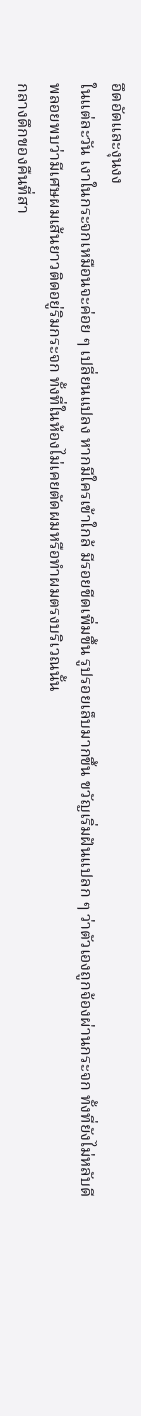อึดอัดและงุนงง
ในแต่ละวัน เงาในกระจกเหมือนจะค่อย ๆ เปลี่ยนแปลง หากมีใครเข้าใกล้ มีรอยขีดเพิ่มขึ้น รูปรอยเล็บมากขึ้น ขวัญเริ่มฝันแปลก ๆ ว่าตัวเองถูกจ้องผ่านกระจก ทั้งที่ยังไม่หลับดี พลอยพบว่ามีเศษผมเส้นยาวติดอยู่ริมกระจก ทั้งที่ในห้องไม่เคยตัดผมหรือทำผมตรงบริเวณนั้น
กลางดึกของคืนที่สา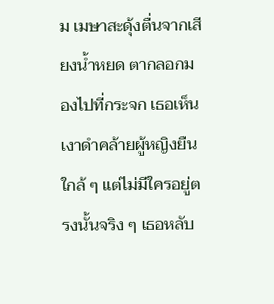ม เมษาสะดุ้งตื่นจากเสียงน้ำหยด ตากลอกมองไปที่กระจก เธอเห็นเงาดำคล้ายผู้หญิงยืนใกล้ ๆ แต่ไม่มีใครอยู่ตรงนั้นจริง ๆ เธอหลับ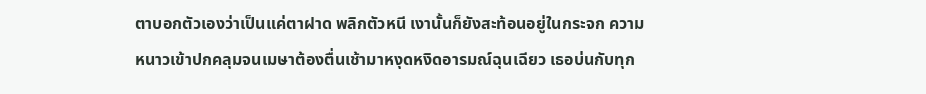ตาบอกตัวเองว่าเป็นแค่ตาฝาด พลิกตัวหนี เงานั้นก็ยังสะท้อนอยู่ในกระจก ความหนาวเข้าปกคลุมจนเมษาต้องตื่นเช้ามาหงุดหงิดอารมณ์ฉุนเฉียว เธอบ่นกับทุก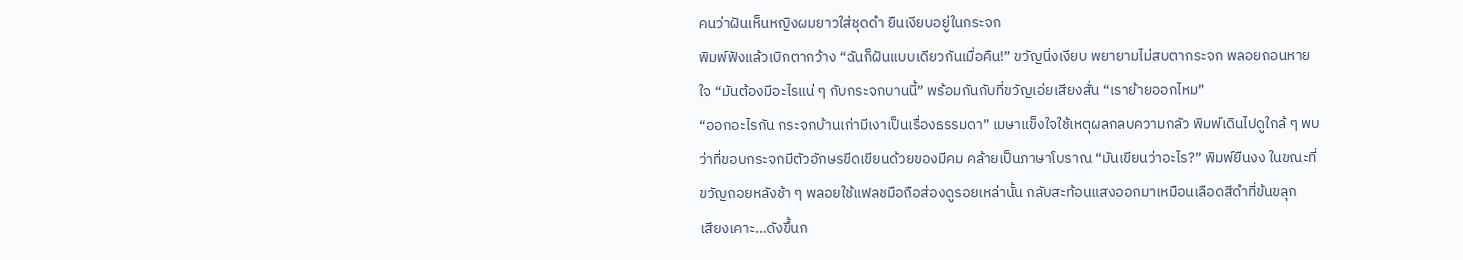คนว่าฝันเห็นหญิงผมยาวใส่ชุดดำ ยืนเงียบอยู่ในกระจก
พิมพ์ฟังแล้วเบิกตากว้าง “ฉันก็ฝันแบบเดียวกันเมื่อคืน!” ขวัญนิ่งเงียบ พยายามไม่สบตากระจก พลอยถอนหายใจ “มันต้องมีอะไรแน่ ๆ กับกระจกบานนี้” พร้อมกันกับที่ขวัญเอ่ยเสียงสั่น “เราย้ายออกไหม”
“ออกอะไรกัน กระจกบ้านเก่ามีเงาเป็นเรื่องธรรมดา” เมษาแข็งใจใช้เหตุผลกลบความกลัว พิมพ์เดินไปดูใกล้ ๆ พบว่าที่ขอบกระจกมีตัวอักษรขีดเขียนด้วยของมีคม คล้ายเป็นภาษาโบราณ “มันเขียนว่าอะไร?” พิมพ์ยืนงง ในขณะที่ขวัญถอยหลังช้า ๆ พลอยใช้แฟลชมือถือส่องดูรอยเหล่านั้น กลับสะท้อนแสงออกมาเหมือนเลือดสีดำที่ข้นขลุก
เสียงเคาะ…ดังขึ้นก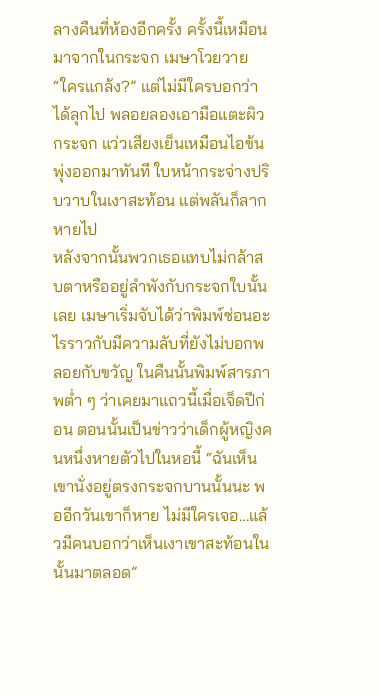ลางคืนที่ห้องอีกครั้ง ครั้งนี้เหมือนมาจากในกระจก เมษาโวยวาย “ใครแกล้ง?” แต่ไม่มีใครบอกว่าได้ลุกไป พลอยลองเอามือแตะผิวกระจก แว่วเสียงเย็นเหมือนไอข้นพุ่งออกมาทันที ใบหน้ากระจ่างปริบวาบในเงาสะท้อน แต่พลันก็ลากหายไป
หลังจากนั้นพวกเธอแทบไม่กล้าสบตาหรืออยู่ลำพังกับกระจกใบนั้นเลย เมษาเริ่มจับได้ว่าพิมพ์ซ่อนอะไรราวกับมีความลับที่ยังไม่บอกพลอยกับขวัญ ในคืนนั้นพิมพ์สารภาพต่ำ ๆ ว่าเคยมาแถวนี้เมื่อเจ็ดปีก่อน ตอนนั้นเป็นข่าวว่าเด็กผู้หญิงคนหนึ่งหายตัวไปในหอนี้ “ฉันเห็นเขานั่งอยู่ตรงกระจกบานนั้นนะ พออีกวันเขาก็หาย ไม่มีใครเจอ…แล้วมีคนบอกว่าเห็นเงาเขาสะท้อนในนั้นมาตลอด”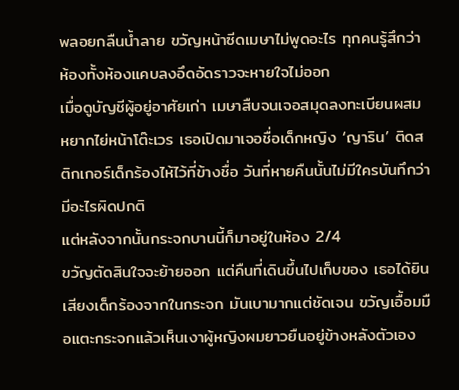พลอยกลืนน้ำลาย ขวัญหน้าซีดเมษาไม่พูดอะไร ทุกคนรู้สึกว่าห้องทั้งห้องแคบลงอึดอัดราวจะหายใจไม่ออก
เมื่อดูบัญชีผู้อยู่อาศัยเก่า เมษาสืบจนเจอสมุดลงทะเบียนผสมหยากไย่หน้าโต๊ะเวร เธอเปิดมาเจอชื่อเด็กหญิง ‘ญาริน’ ติดสติกเกอร์เด็กร้องไห้ไว้ที่ข้างชื่อ วันที่หายคืนนั้นไม่มีใครบันทึกว่ามีอะไรผิดปกติ
แต่หลังจากนั้นกระจกบานนี้ก็มาอยู่ในห้อง 2/4
ขวัญตัดสินใจจะย้ายออก แต่คืนที่เดินขึ้นไปเก็บของ เธอได้ยินเสียงเด็กร้องจากในกระจก มันเบามากแต่ชัดเจน ขวัญเอื้อมมือแตะกระจกแล้วเห็นเงาผู้หญิงผมยาวยืนอยู่ข้างหลังตัวเอง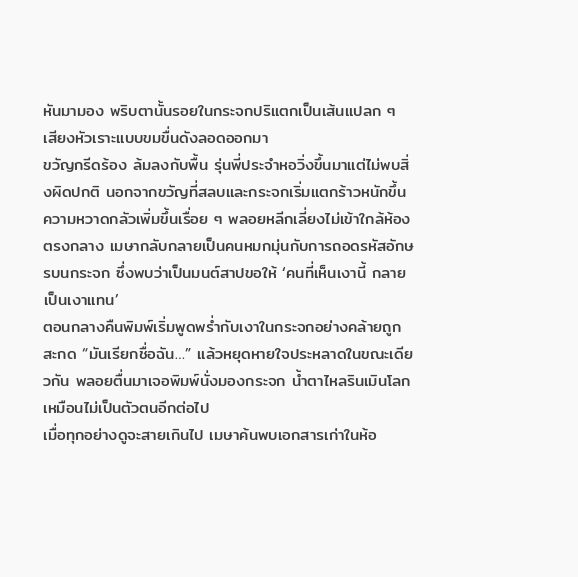หันมามอง พริบตานั้นรอยในกระจกปริแตกเป็นเส้นแปลก ๆ เสียงหัวเราะแบบขมขื่นดังลอดออกมา
ขวัญกรีดร้อง ล้มลงกับพื้น รุ่นพี่ประจำหอวิ่งขึ้นมาแต่ไม่พบสิ่งผิดปกติ นอกจากขวัญที่สลบและกระจกเริ่มแตกร้าวหนักขึ้น
ความหวาดกลัวเพิ่มขึ้นเรื่อย ๆ พลอยหลีกเลี่ยงไม่เข้าใกล้ห้องตรงกลาง เมษากลับกลายเป็นคนหมกมุ่นกับการถอดรหัสอักษรบนกระจก ซึ่งพบว่าเป็นมนต์สาปขอให้ ‘คนที่เห็นเงานี้ กลายเป็นเงาแทน’
ตอนกลางคืนพิมพ์เริ่มพูดพร่ำกับเงาในกระจกอย่างคล้ายถูกสะกด “มันเรียกชื่อฉัน…” แล้วหยุดหายใจประหลาดในขณะเดียวกัน พลอยตื่นมาเจอพิมพ์นั่งมองกระจก น้ำตาไหลรินเมินโลกเหมือนไม่เป็นตัวตนอีกต่อไป
เมื่อทุกอย่างดูจะสายเกินไป เมษาค้นพบเอกสารเก่าในห้อ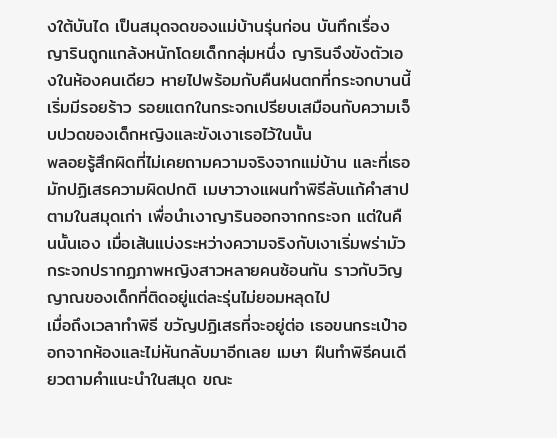งใต้บันได เป็นสมุดจดของแม่บ้านรุ่นก่อน บันทึกเรื่องญารินถูกแกล้งหนักโดยเด็กกลุ่มหนึ่ง ญารินจึงขังตัวเองในห้องคนเดียว หายไปพร้อมกับคืนฝนตกที่กระจกบานนี้เริ่มมีรอยร้าว รอยแตกในกระจกเปรียบเสมือนกับความเจ็บปวดของเด็กหญิงและขังเงาเธอไว้ในนั้น
พลอยรู้สึกผิดที่ไม่เคยถามความจริงจากแม่บ้าน และที่เธอมักปฏิเสธความผิดปกติ เมษาวางแผนทำพิธีลับแก้คำสาปตามในสมุดเก่า เพื่อนำเงาญารินออกจากกระจก แต่ในคืนนั้นเอง เมื่อเส้นแบ่งระหว่างความจริงกับเงาเริ่มพร่ามัว กระจกปรากฏภาพหญิงสาวหลายคนซ้อนกัน ราวกับวิญญาณของเด็กที่ติดอยู่แต่ละรุ่นไม่ยอมหลุดไป
เมื่อถึงเวลาทำพิธี ขวัญปฏิเสธที่จะอยู่ต่อ เธอขนกระเป๋าออกจากห้องและไม่หันกลับมาอีกเลย เมษา ฝืนทำพิธีคนเดียวตามคำแนะนำในสมุด ขณะ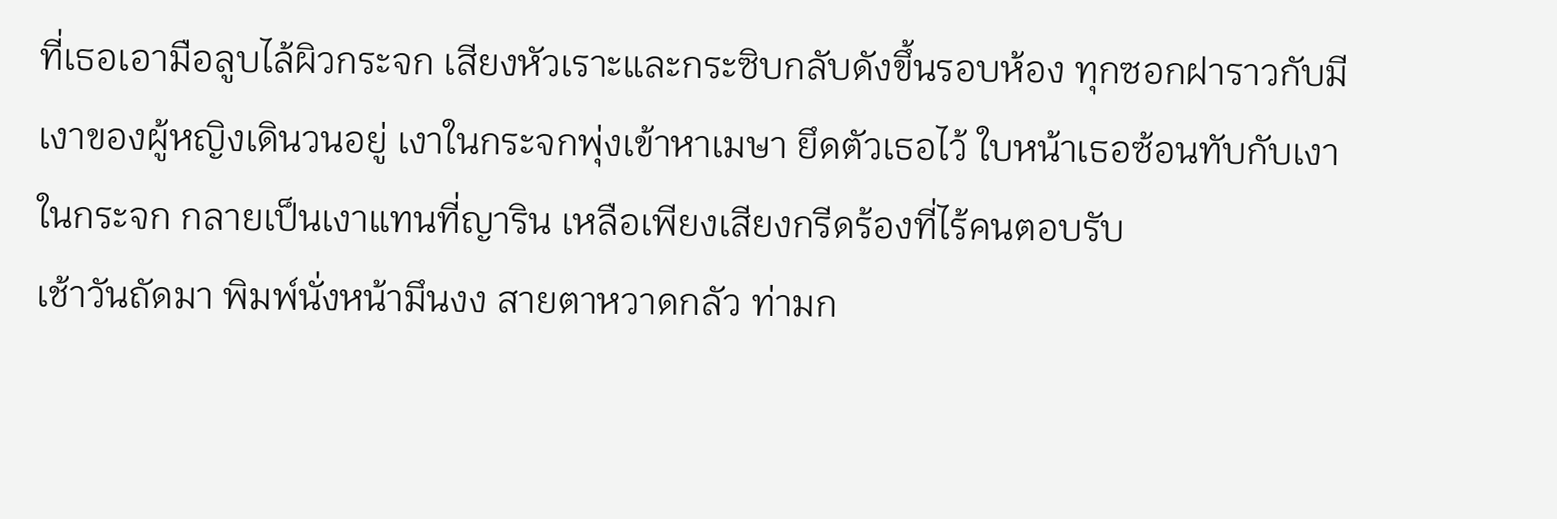ที่เธอเอามือลูบไล้ผิวกระจก เสียงหัวเราะและกระซิบกลับดังขึ้นรอบห้อง ทุกซอกฝาราวกับมีเงาของผู้หญิงเดินวนอยู่ เงาในกระจกพุ่งเข้าหาเมษา ยึดตัวเธอไว้ ใบหน้าเธอซ้อนทับกับเงาในกระจก กลายเป็นเงาแทนที่ญาริน เหลือเพียงเสียงกรีดร้องที่ไร้คนตอบรับ
เช้าวันถัดมา พิมพ์นั่งหน้ามึนงง สายตาหวาดกลัว ท่ามก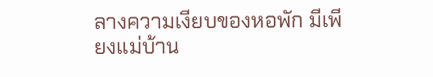ลางความเงียบของหอพัก มีเพียงแม่บ้าน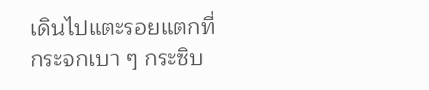เดินไปแตะรอยแตกที่กระจกเบา ๆ กระซิบ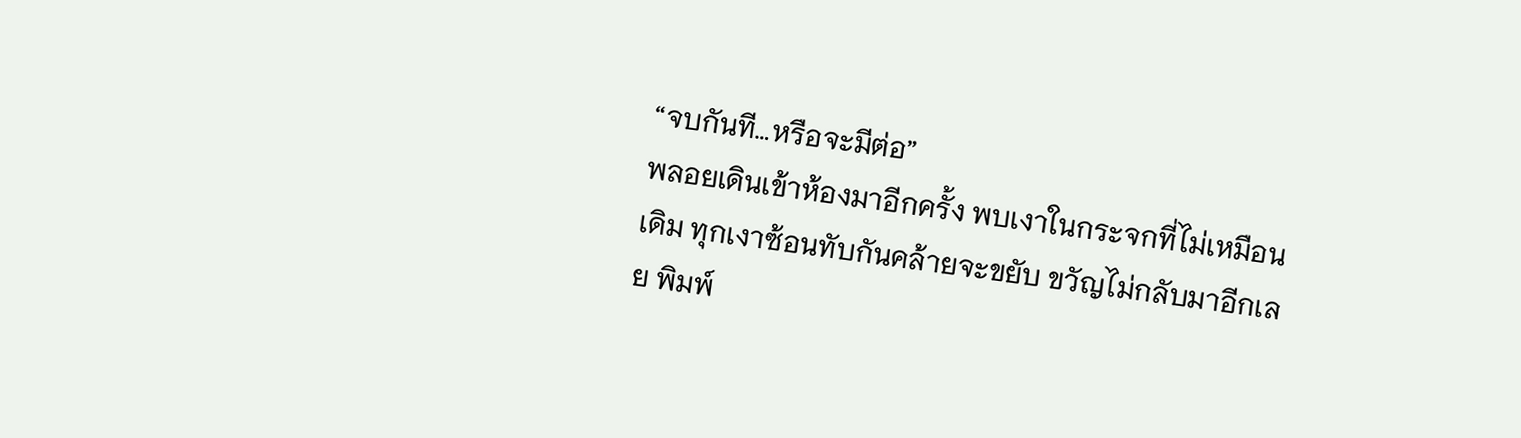“จบกันที…หรือจะมีต่อ”
พลอยเดินเข้าห้องมาอีกครั้ง พบเงาในกระจกที่ไม่เหมือนเดิม ทุกเงาซ้อนทับกันคล้ายจะขยับ ขวัญไม่กลับมาอีกเลย พิมพ์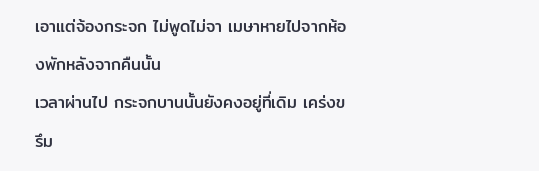เอาแต่จ้องกระจก ไม่พูดไม่จา เมษาหายไปจากห้องพักหลังจากคืนนั้น
เวลาผ่านไป กระจกบานนั้นยังคงอยู่ที่เดิม เคร่งขรึม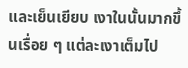และเย็นเยียบ เงาในนั้นมากขึ้นเรื่อย ๆ แต่ละเงาเต็มไป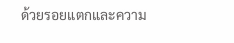ด้วยรอยแตกและความ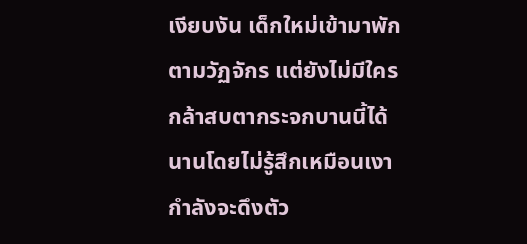เงียบงัน เด็กใหม่เข้ามาพักตามวัฏจักร แต่ยังไม่มีใครกล้าสบตากระจกบานนี้ได้นานโดยไม่รู้สึกเหมือนเงากำลังจะดึงตัว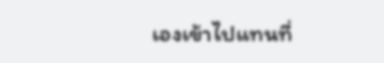เองเข้าไปแทนที่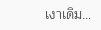เงาเดิม…